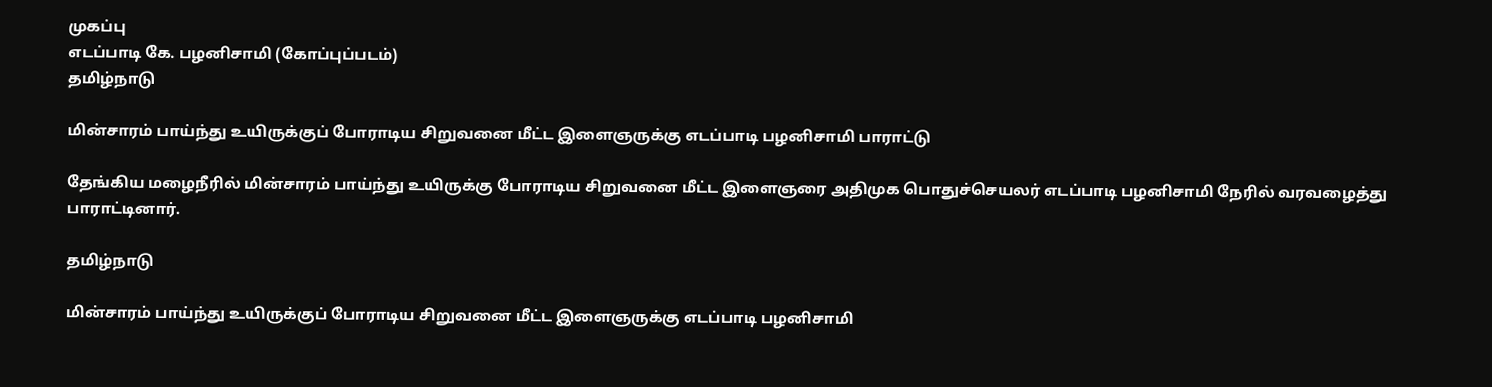முகப்பு
எடப்பாடி கே. பழனிசாமி (கோப்புப்படம்)
தமிழ்நாடு

மின்சாரம் பாய்ந்து உயிருக்குப் போராடிய சிறுவனை மீட்ட இளைஞருக்கு எடப்பாடி பழனிசாமி பாராட்டு

தேங்கிய மழைநீரில் மின்சாரம் பாய்ந்து உயிருக்கு போராடிய சிறுவனை மீட்ட இளைஞரை அதிமுக பொதுச்செயலர் எடப்பாடி பழனிசாமி நேரில் வரவழைத்து பாராட்டினார்.

தமிழ்நாடு

மின்சாரம் பாய்ந்து உயிருக்குப் போராடிய சிறுவனை மீட்ட இளைஞருக்கு எடப்பாடி பழனிசாமி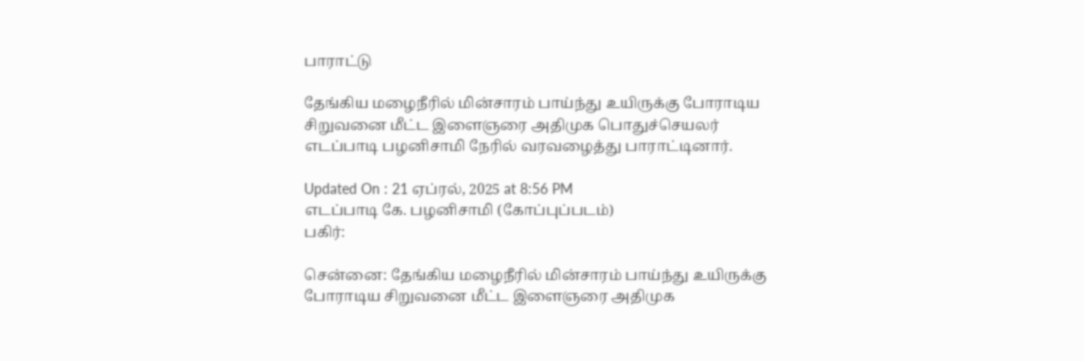பாராட்டு

தேங்கிய மழைநீரில் மின்சாரம் பாய்ந்து உயிருக்கு போராடிய சிறுவனை மீட்ட இளைஞரை அதிமுக பொதுச்செயலர் எடப்பாடி பழனிசாமி நேரில் வரவழைத்து பாராட்டினார்.

Updated On : 21 ஏப்ரல், 2025 at 8:56 PM
எடப்பாடி கே. பழனிசாமி (கோப்புப்படம்)
பகிர்:

சென்னை: தேங்கிய மழைநீரில் மின்சாரம் பாய்ந்து உயிருக்கு போராடிய சிறுவனை மீட்ட இளைஞரை அதிமுக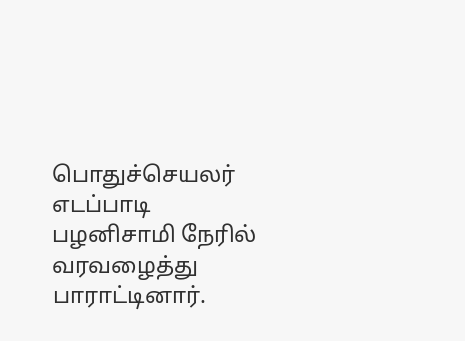பொதுச்செயலர் எடப்பாடி பழனிசாமி நேரில் வரவழைத்து பாராட்டினார்.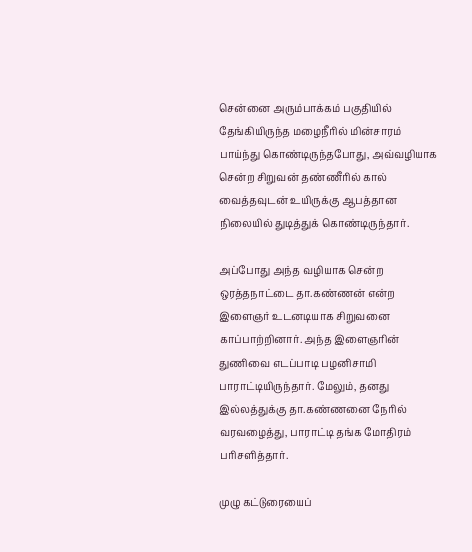சென்னை அரும்பாக்கம் பகுதியில் தேங்கியிருந்த மழைநீரில் மின்சாரம் பாய்ந்து கொண்டிருந்தபோது, அவ்வழியாக சென்ற சிறுவன் தண்ணீரில் கால் வைத்தவுடன் உயிருக்கு ஆபத்தான நிலையில் துடித்துக் கொண்டிருந்தார்.

அப்போது அந்த வழியாக சென்ற ஒரத்தநாட்டை தா.கண்ணன் என்ற இளைஞர் உடனடியாக சிறுவனை காப்பாற்றினார். அந்த இளைஞரின் துணிவை எடப்பாடி பழனிசாமி பாராட்டியிருந்தார். மேலும், தனது இல்லத்துக்கு தா.கண்ணனை நேரில் வரவழைத்து, பாராட்டி தங்க மோதிரம் பரிசளித்தார்.

முழு கட்டுரையைப்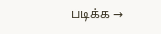படிக்க →